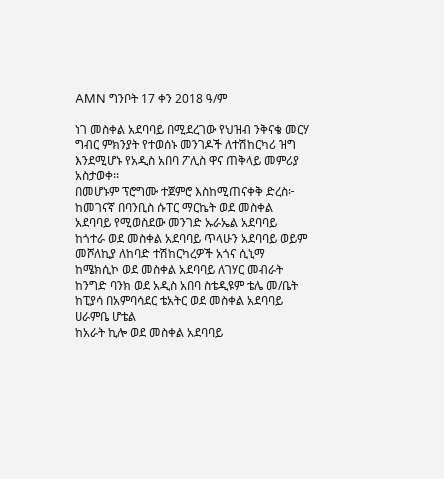AMN ግንቦት 17 ቀን 2018 ዓ/ም

ነገ መስቀል አደባባይ በሚደረገው የህዝብ ንቅናቄ መርሃ ግብር ምክንያት የተወሰኑ መንገዶች ለተሽከርካሪ ዝግ እንደሚሆኑ የአዲስ አበባ ፖሊስ ዋና ጠቅላይ መምሪያ አስታወቀ፡፡
በመሆኑም ፕሮግሙ ተጀምሮ እስከሚጠናቀቅ ድረስ፦
ከመገናኛ በባንቢስ ሱፐር ማርኬት ወደ መስቀል አደባባይ የሚወስደው መንገድ ኡራኤል አደባባይ
ከጎተራ ወደ መስቀል አደባባይ ጥላሁን አደባባይ ወይም መሾለኪያ ለከባድ ተሽከርካረዎች አጎና ሲኒማ
ከሜክሲኮ ወደ መስቀል አደባባይ ለገሃር መብራት
ከንግድ ባንክ ወደ አዲስ አበባ ስቴዲዩም ቴሌ መ/ቤት
ከፒያሳ በአምባሳደር ቴአትር ወደ መስቀል አደባባይ ሀራምቤ ሆቴል
ከአራት ኪሎ ወደ መስቀል አደባባይ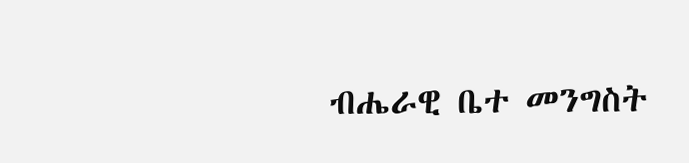ብሔራዊ ቤተ መንግስት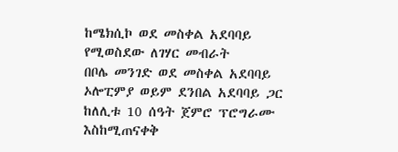ከሜክሲኮ ወደ መስቀል አደባባይ የሚወስደው ለገሃር መብራት
በቦሌ መንገድ ወደ መስቀል አደባባይ ኦሎፒምያ ወይም ደንበል አደባባይ ጋር ከለሊቱ 10 ሰዓት ጀምሮ ፕሮግራሙ እስከሚጠናቀቅ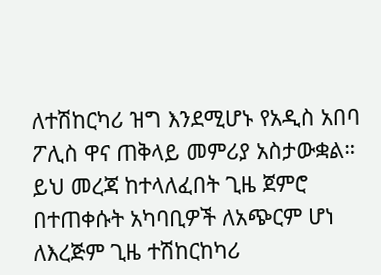ለተሽከርካሪ ዝግ እንደሚሆኑ የአዲስ አበባ ፖሊስ ዋና ጠቅላይ መምሪያ አስታውቋል።
ይህ መረጃ ከተላለፈበት ጊዜ ጀምሮ በተጠቀሱት አካባቢዎች ለአጭርም ሆነ ለእረጅም ጊዜ ተሽከርከካሪ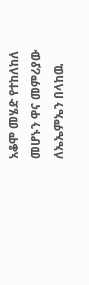አቆሞ መሄድ የተከለከለ መሆኑን ዋና መምሪያው ለኤኤምኤን በላከዉ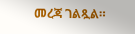መረጃ ገልጿል።